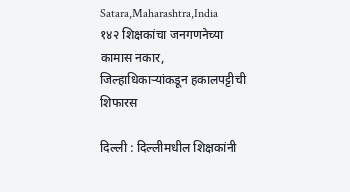Satara,Maharashtra,India
१४२ शिक्षकांचा जनगणनेच्या कामास नकार, जिल्हाधिकाऱ्यांकडून हकालपट्टीची शिफारस

दिल्ली : दिल्लीमधील शिक्षकांनी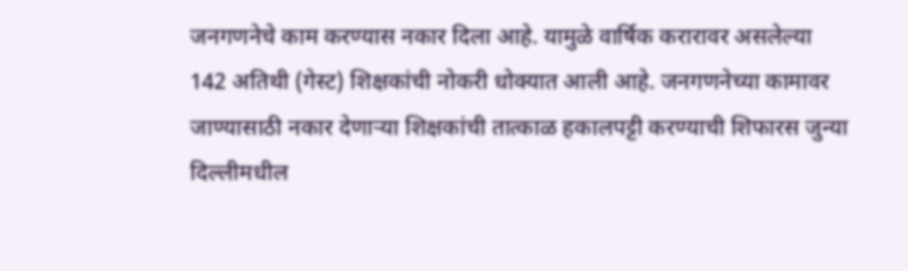जनगणनेचे काम करण्यास नकार दिला आहे. यामुळे वार्षिक करारावर असलेल्या 142 अतिथी (गेस्ट) शिक्षकांची नोकरी धोक्यात आली आहे. जनगणनेच्या कामावर जाण्यासाठी नकार देणाऱ्या शिक्षकांची तात्काळ हकालपट्टी करण्याची शिफारस जुन्या दिल्लीमधील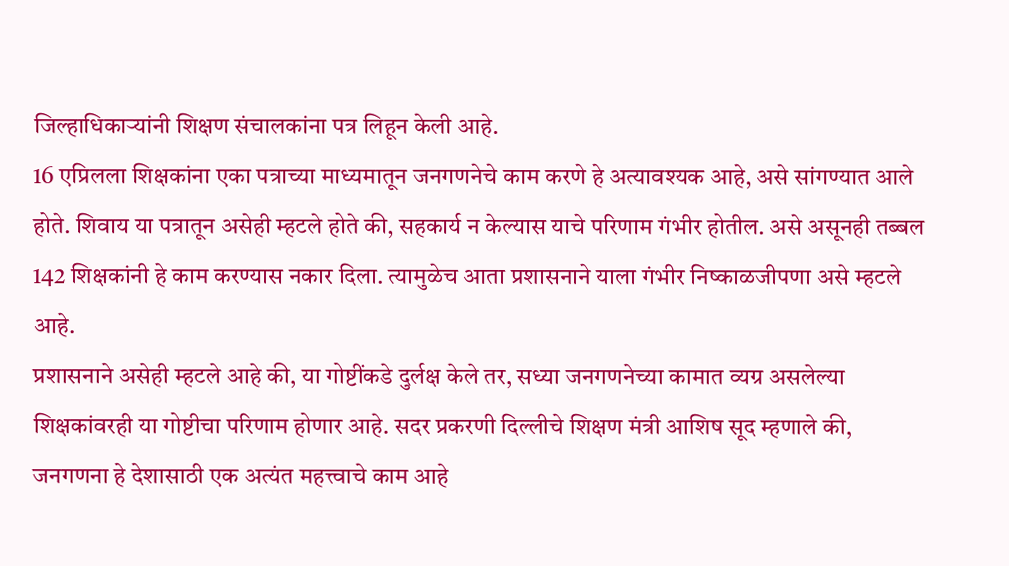जिल्हाधिकाऱ्यांनी शिक्षण संचालकांना पत्र लिहून केली आहे.
16 एप्रिलला शिक्षकांना एका पत्राच्या माध्यमातून जनगणनेचे काम करणे हे अत्यावश्यक आहे, असे सांगण्यात आले होते. शिवाय या पत्रातून असेही म्हटले होते की, सहकार्य न केल्यास याचे परिणाम गंभीर होतील. असे असूनही तब्बल 142 शिक्षकांनी हे काम करण्यास नकार दिला. त्यामुळेच आता प्रशासनाने याला गंभीर निष्काळजीपणा असे म्हटले आहे.
प्रशासनाने असेही म्हटले आहे की, या गोष्टींकडे दुर्लक्ष केले तर, सध्या जनगणनेच्या कामात व्यग्र असलेल्या शिक्षकांवरही या गोष्टीचा परिणाम होणार आहे. सदर प्रकरणी दिल्लीचे शिक्षण मंत्री आशिष सूद म्हणाले की, जनगणना हे देशासाठी एक अत्यंत महत्त्वाचे काम आहे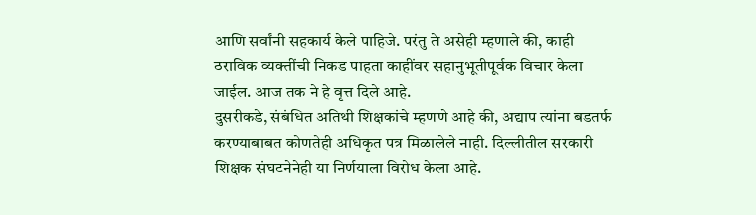आणि सर्वांनी सहकार्य केले पाहिजे. परंतु ते असेही म्हणाले की, काही ठराविक व्यक्तींची निकड पाहता काहींवर सहानुभूतीपूर्वक विचार केला जाईल. आज तक ने हे वृत्त दिले आहे.
दुसरीकडे, संबंधित अतिथी शिक्षकांचे म्हणणे आहे की, अद्याप त्यांना बडतर्फ करण्याबाबत कोणतेही अधिकृत पत्र मिळालेले नाही. दिल्लीतील सरकारी शिक्षक संघटनेनेही या निर्णयाला विरोध केला आहे.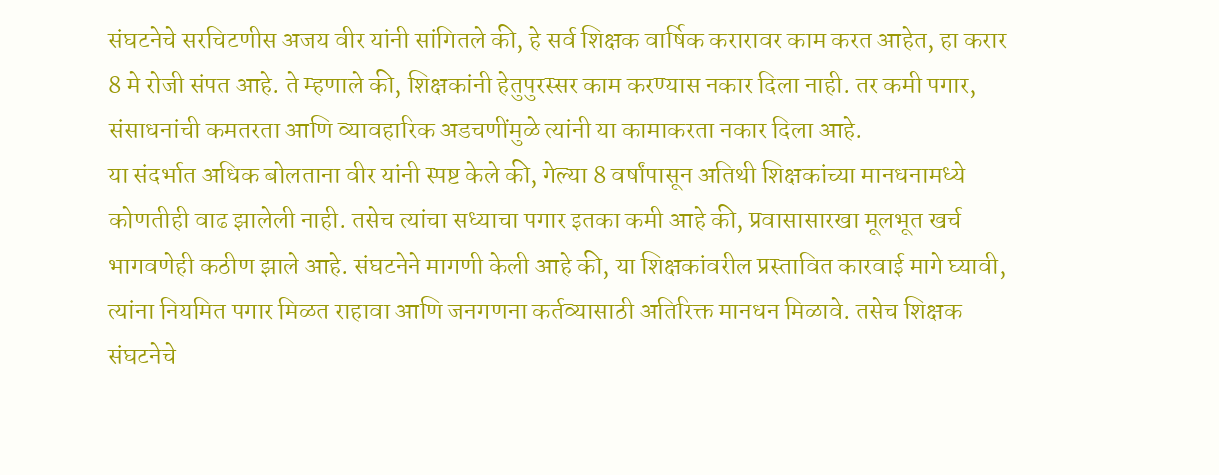संघटनेचे सरचिटणीस अजय वीर यांनी सांगितले की, हे सर्व शिक्षक वार्षिक करारावर काम करत आहेत, हा करार 8 मे रोजी संपत आहे. ते म्हणाले की, शिक्षकांनी हेतुपुरस्सर काम करण्यास नकार दिला नाही. तर कमी पगार, संसाधनांची कमतरता आणि व्यावहारिक अडचणींमुळे त्यांनी या कामाकरता नकार दिला आहे.
या संदर्भात अधिक बोलताना वीर यांनी स्पष्ट केले की, गेल्या 8 वर्षांपासून अतिथी शिक्षकांच्या मानधनामध्ये कोणतीही वाढ झालेली नाही. तसेच त्यांचा सध्याचा पगार इतका कमी आहे की, प्रवासासारखा मूलभूत खर्च भागवणेही कठीण झाले आहे. संघटनेने मागणी केली आहे की, या शिक्षकांवरील प्रस्तावित कारवाई मागे घ्यावी, त्यांना नियमित पगार मिळत राहावा आणि जनगणना कर्तव्यासाठी अतिरिक्त मानधन मिळावे. तसेच शिक्षक संघटनेचे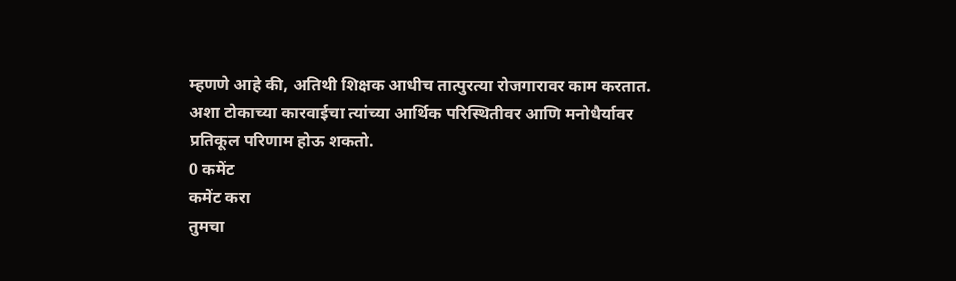म्हणणे आहे की, अतिथी शिक्षक आधीच तात्पुरत्या रोजगारावर काम करतात. अशा टोकाच्या कारवाईचा त्यांच्या आर्थिक परिस्थितीवर आणि मनोधैर्यावर प्रतिकूल परिणाम होऊ शकतो.
0 कमेंट
कमेंट करा
तुमचा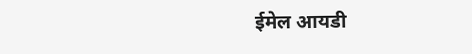ईमेल आयडी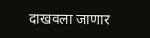दाखवला जाणार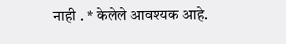नाही . * केलेले आवश्यक आहे.